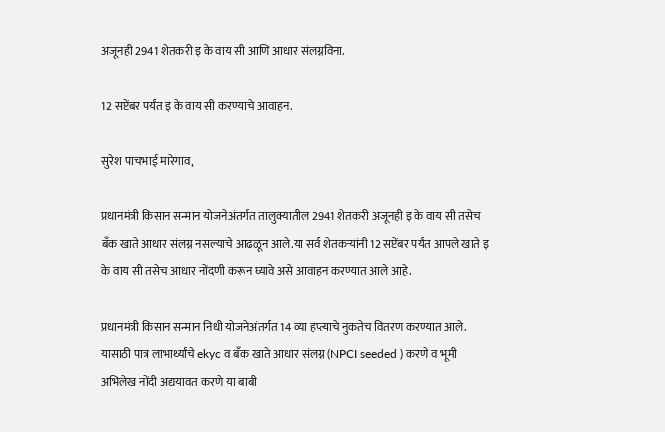अजूनही 2941 शेतकरी इ के वाय सी आणि आधार संलग्नविना.

12 सप्टेंबर पर्यंत इ के वाय सी करण्याचे आवाहन.

सुरेश पाचभाई मारेगाव,

प्रधानमंत्री किसान सन्मान योजनेअंतर्गत तालुक्यातील 2941 शेतकरी अजूनही इ के वाय सी तसेच बँक खाते आधार संलग्न नसल्याचे आढळून आले.या सर्व शेतकऱ्यांनी 12 सप्टेंबर पर्यंत आपले खाते इ के वाय सी तसेच आधार नोंदणी करून घ्यावे असे आवाहन करण्यात आले आहे.

प्रधानमंत्री किसान सन्मान निधी योजनेअंतर्गत 14 व्या हप्त्याचे नुकतेच वितरण करण्यात आले. यासाठी पात्र लाभार्थ्यांचे ekyc व बँक खाते आधार संलग्न (NPCI seeded ) करणे व भूमी अभिलेख नोंदी अद्ययावत करणे या बाबी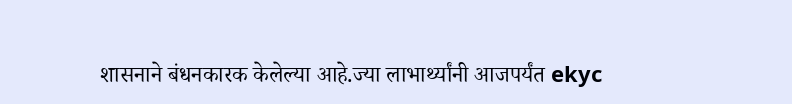शासनाने बंधनकारक केलेल्या आहे.ज्या लाभार्थ्यांनी आजपर्यंत ekyc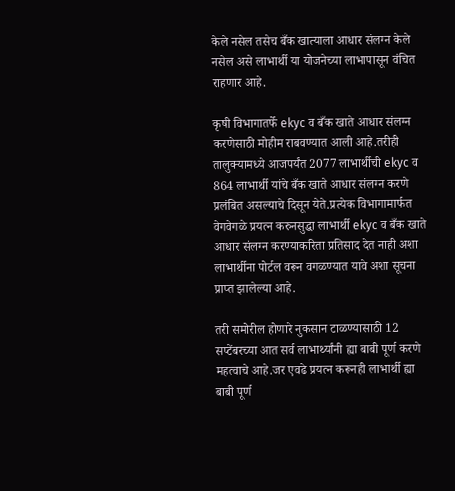केले नसेल तसेच बँक खात्याला आधार संलग्न केले नसेल असे लाभार्थी या योजनेच्या लाभापासून वंचित राहणार आहे.

कृषी विभागातर्फे ekyc व बँक खाते आधार संलग्न करणेसाठी मोहीम राबवण्यात आली आहे.तरीही तालुक्यामध्ये आजपर्यंत 2077 लाभार्थीची ekyc व 864 लाभार्थी यांचे बँक खाते आधार संलग्न करणे प्रलंबित असल्याचे दिसून येते.प्रत्येक विभागामार्फत वेगवेगळे प्रयत्न करुनसुद्धा लाभार्थी ekyc व बँक खाते आधार संलग्न करण्याकरिता प्रतिसाद देत नाही अशा लाभार्थीना पोर्टल वरून वगळण्यात यावे अशा सूचना प्राप्त झालेल्या आहे.

तरी समोरील होणारे नुकसान टाळण्यासाठी 12 सप्टेंबरच्या आत सर्व लाभार्थ्यांनी ह्या बाबी पूर्ण करणे महत्वाचे आहे.जर एवढे प्रयत्न करूनही लाभार्थी ह्या बाबी पूर्ण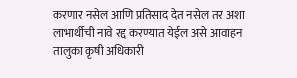करणार नसेल आणि प्रतिसाद देत नसेल तर अशा लाभार्थीची नावे रद्द करण्यात येईल असे आवाहन तालुका कृषी अधिकारी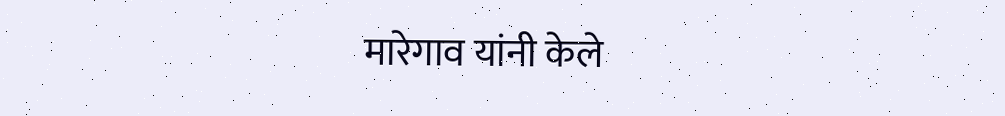मारेगाव यांनी केले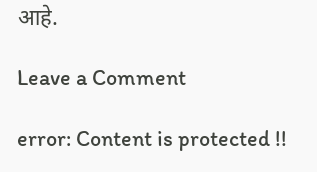आहे.

Leave a Comment

error: Content is protected !!